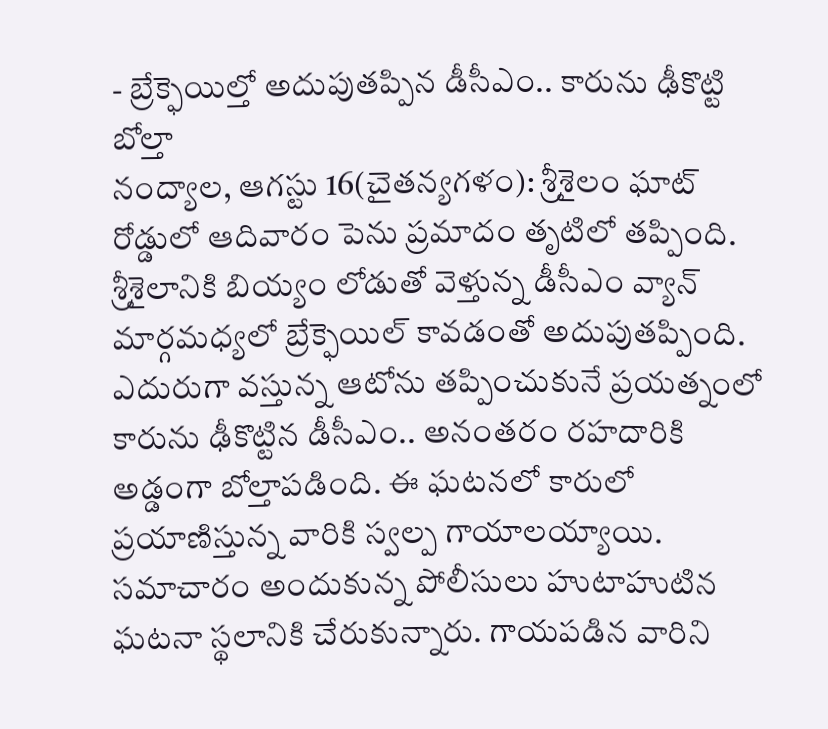- బ్రేక్ఫెయిల్తో అదుపుతప్పిన డీసీఎం.. కారును ఢీకొట్టి బోల్తా
నంద్యాల, ఆగస్టు 16(చైతన్యగళం): శ్రీశైలం ఘాట్ రోడ్డులో ఆదివారం పెను ప్రమాదం తృటిలో తప్పింది. శ్రీశైలానికి బియ్యం లోడుతో వెళ్తున్న డీసీఎం వ్యాన్ మార్గమధ్యలో బ్రేక్ఫెయిల్ కావడంతో అదుపుతప్పింది. ఎదురుగా వస్తున్న ఆటోను తప్పించుకునే ప్రయత్నంలో కారును ఢీకొట్టిన డీసీఎం.. అనంతరం రహదారికి అడ్డంగా బోల్తాపడింది. ఈ ఘటనలో కారులో ప్రయాణిస్తున్న వారికి స్వల్ప గాయాలయ్యాయి.
సమాచారం అందుకున్న పోలీసులు హుటాహుటిన ఘటనా స్థలానికి చేరుకున్నారు. గాయపడిన వారిని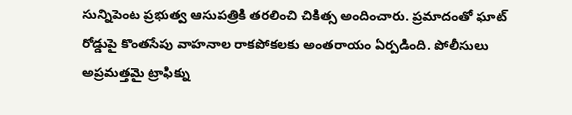సున్నిపెంట ప్రభుత్వ ఆసుపత్రికి తరలించి చికిత్స అందించారు. ప్రమాదంతో ఘాట్ రోడ్డుపై కొంతసేపు వాహనాల రాకపోకలకు అంతరాయం ఏర్పడింది. పోలీసులు అప్రమత్తమై ట్రాఫిక్ను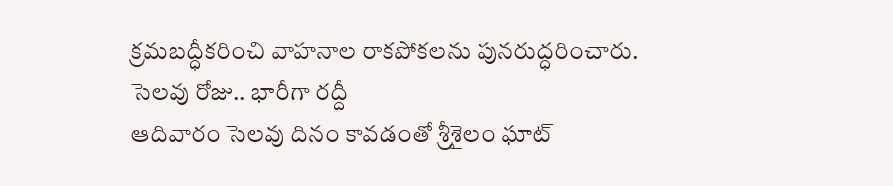క్రమబద్ధీకరించి వాహనాల రాకపోకలను పునరుద్ధరించారు.
సెలవు రోజు.. భారీగా రద్దీ
ఆదివారం సెలవు దినం కావడంతో శ్రీశైలం ఘాట్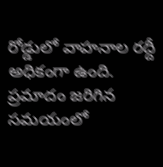రోడ్డులో వాహనాల రద్దీ అధికంగా ఉంది. ప్రమాదం జరిగిన సమయంలో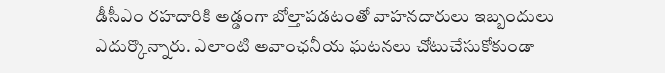డీసీఎం రహదారికి అడ్డంగా బోల్తాపడటంతో వాహనదారులు ఇబ్బందులు ఎదుర్కొన్నారు. ఎలాంటి అవాంఛనీయ ఘటనలు చోటుచేసుకోకుండా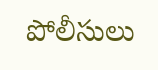పోలీసులు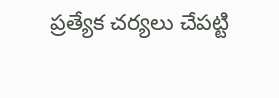ప్రత్యేక చర్యలు చేపట్టి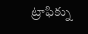ట్రాఫిక్ను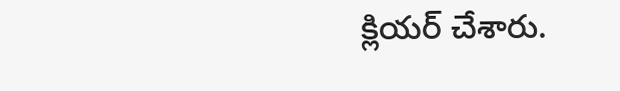క్లియర్ చేశారు.